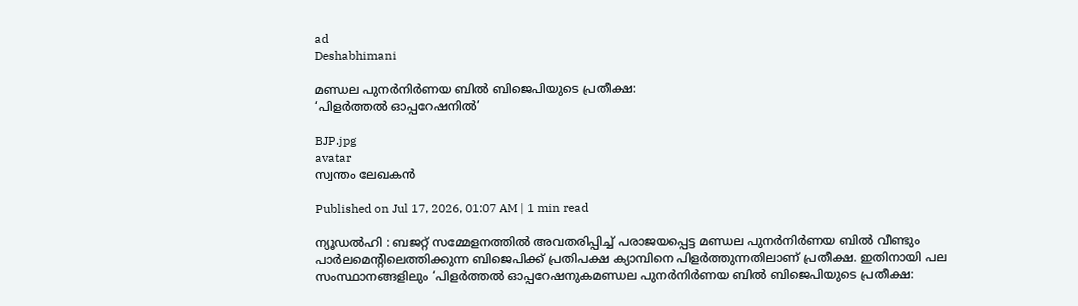ad
Deshabhimani

മണ്ഡല പുനർനിർണയ ബിൽ ബിജെപിയുടെ പ്രതീക്ഷ:
‘പിളർത്തൽ ഓപ്പറേഷനിൽ’

BJP.jpg
avatar
സ്വന്തം ലേഖകൻ

Published on Jul 17, 2026, 01:07 AM | 1 min read

ന്യൂഡൽഹി : ബജറ്റ്‌ സമ്മേളനത്തിൽ അവതരിപ്പിച്ച്‌ പരാജയപ്പെട്ട മണ്ഡല പുനർനിർണയ ബിൽ വീണ്ടും പാർലമെന്റിലെത്തിക്കുന്ന ബിജെപിക്ക്‌ പ്രതിപക്ഷ ക്യാമ്പിനെ പിളർത്തുന്നതിലാണ്‌ പ്രതീക്ഷ. ഇതിനായി പല സംസ്ഥാനങ്ങളിലും ‘പിളർത്തൽ ഓപ്പറേഷനുകമണ്ഡല പുനർനിർണയ ബിൽ ബിജെപിയുടെ പ്രതീക്ഷ: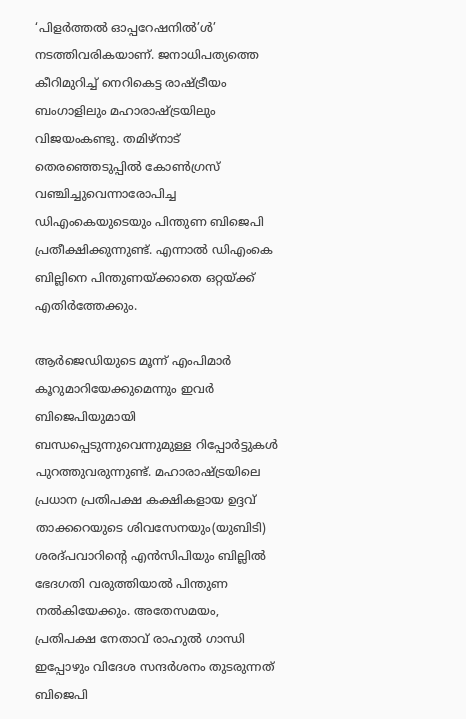‘പിളർത്തൽ ഓപ്പറേഷനിൽ’ൾ’ നടത്തിവരികയാണ്‌. ജനാധിപത്യത്തെ കീറിമുറിച്ച്‌ നെറികെട്ട രാഷ്ട്രീയം ബംഗാളിലും മഹാരാഷ്ട്രയിലും വിജയംകണ്ടു. തമിഴ്‌നാട്‌ തെരഞ്ഞെടുപ്പിൽ കോൺഗ്രസ്‌ വഞ്ചിച്ചുവെന്നാരോപിച്ച ഡിഎംകെയുടെയും പിന്തുണ ബിജെപി പ്രതീക്ഷിക്കുന്നുണ്ട്‌. എന്നാൽ ഡിഎംകെ ബില്ലിനെ പിന്തുണയ്‌ക്കാതെ ഒറ്റയ്‌ക്ക്‌ എതിർത്തേക്കും.

ആർജെഡിയുടെ മൂന്ന്‌ എംപിമാർ കൂറുമാറിയേക്കുമെന്നും ഇവർ ബിജെപിയുമായി ബന്ധപ്പെടുന്നുവെന്നുമുള്ള റിപ്പോർട്ടുകൾ പുറത്തുവരുന്നുണ്ട്‌. മഹാരാഷ്‌ട്രയിലെ പ്രധാന പ്രതിപക്ഷ കക്ഷികളായ ഉദ്ദവ്‌ താക്കറെയുടെ ശിവസേനയും(യുബിടി) ശരദ്‌പവാറിന്റെ എൻസിപിയും ബില്ലിൽ ഭേദഗതി വരുത്തിയാൽ പിന്തുണ നൽകിയേക്കും. അതേസമയം, പ്രതിപക്ഷ നേതാവ്‌ രാഹുൽ ഗാന്ധി ഇപ്പോഴും വിദേശ സന്ദർശനം തുടരുന്നത്‌ ബിജെപി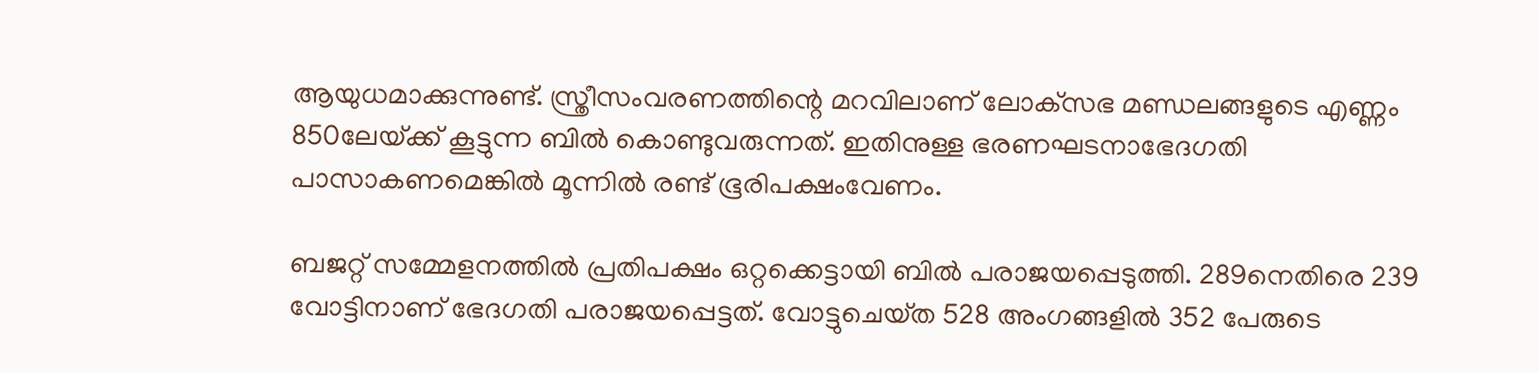ആയുധമാക്കുന്നുണ്ട്‌. സ്ത്രീസംവരണത്തിന്റെ മറവിലാണ്‌ ലോക്‌സഭ മണ്ഡലങ്ങളുടെ എണ്ണം 850ലേയ്‌ക്ക്‌ കൂട്ടുന്ന ബിൽ കൊണ്ടുവരുന്നത്‌. ഇതിനുള്ള ഭരണഘടനാഭേദഗതി പാസാകണമെങ്കിൽ മൂന്നിൽ രണ്ട്‌ ഭൂരിപക്ഷംവേണം.

ബജറ്റ്‌ സമ്മേളനത്തിൽ പ്രതിപക്ഷം ഒറ്റക്കെട്ടായി ബിൽ പരാജയപ്പെടുത്തി. 289നെതിരെ 239 വോട്ടിനാണ്‌ ഭേദഗതി പരാജയപ്പെട്ടത്‌. വോട്ടുചെയ്‌ത 528 അംഗങ്ങളിൽ 352 പേരുടെ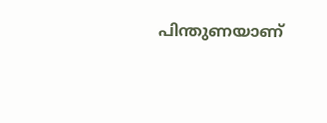പിന്തുണയാണ്‌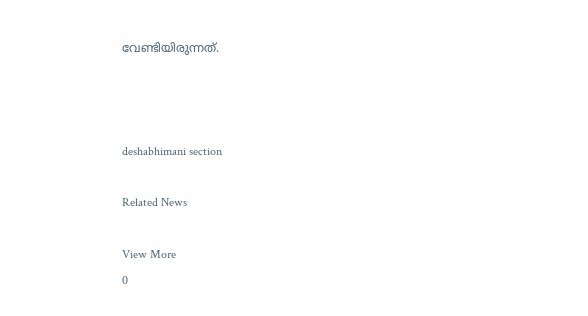വേണ്ടിയിരുന്നത്‌.



deshabhimani section

Related News

View More
0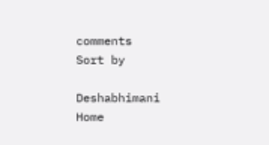comments
Sort by

Deshabhimani
Home